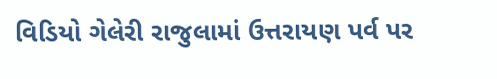વિડિયો ગેલેરી રાજુલામાં ઉત્તરાયણ પર્વ પર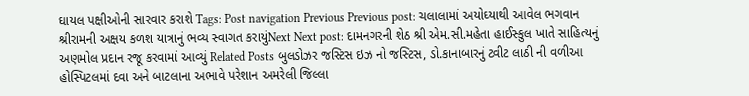ઘાયલ પક્ષીઓની સારવાર કરાશે Tags: Post navigation Previous Previous post: ચલાલામાં અયોઘ્યાથી આવેલ ભગવાન શ્રીરામની અક્ષય કળશ યાત્રાનું ભવ્ય સ્વાગત કરાયુંNext Next post: દામનગરની શેઠ શ્રી એમ.સી.મહેતા હાઈસ્કુલ ખાતે સાહિત્યનું અણમોલ પ્રદાન રજૂ કરવામાં આવ્યું Related Posts બુલડોઝર જસ્ટિસ ઇઝ નો જસ્ટિસ, ડો.કાનાબારનું ટ્વીટ લાઠી ની વળીઆ હોસ્પિટલમાં દવા અને બાટલાના અભાવે પરેશાન અમરેલી જિલ્લા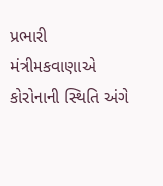પ્રભારી મંત્રીમકવાણાએ કોરોનાની સ્થિતિ અંગે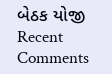બેઠક યોજી
Recent Comments